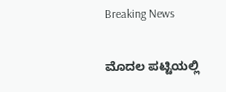Breaking News

ಮೊದಲ ಪಟ್ಟಿಯಲ್ಲಿ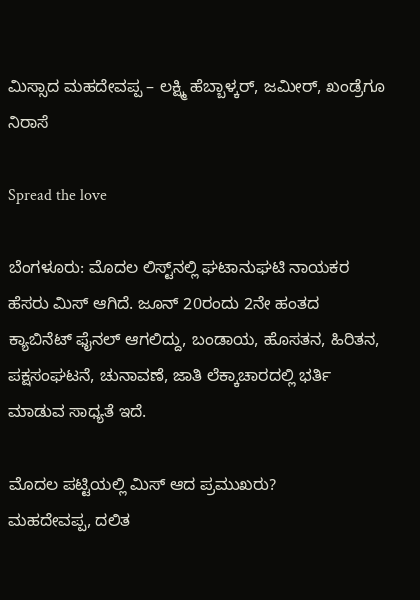ಮಿಸ್ಸಾದ ಮಹದೇವಪ್ಪ – ಲಕ್ಷ್ಮಿ ಹೆಬ್ಬಾಳ್ಕರ್, ಜಮೀರ್, ಖಂಡ್ರೆಗೂ ನಿರಾಸೆ

Spread the love

ಬೆಂಗಳೂರು: ಮೊದಲ ಲಿಸ್ಟ್‌ನಲ್ಲಿ ಘಟಾನುಘಟಿ ನಾಯಕರ ಹೆಸರು ಮಿಸ್ ಆಗಿದೆ. ಜೂನ್ 20ರಂದು 2ನೇ ಹಂತದ ಕ್ಯಾಬಿನೆಟ್ ಫೈನಲ್ ಆಗಲಿದ್ದು, ಬಂಡಾಯ, ಹೊಸತನ, ಹಿರಿತನ, ಪಕ್ಷಸಂಘಟನೆ, ಚುನಾವಣೆ, ಜಾತಿ ಲೆಕ್ಕಾಚಾರದಲ್ಲಿ ಭರ್ತಿ ಮಾಡುವ ಸಾಧ್ಯತೆ ಇದೆ.

ಮೊದಲ ಪಟ್ಟಿಯಲ್ಲಿ ಮಿಸ್ ಆದ ಪ್ರಮುಖರು?
ಮಹದೇವಪ್ಪ, ದಲಿತ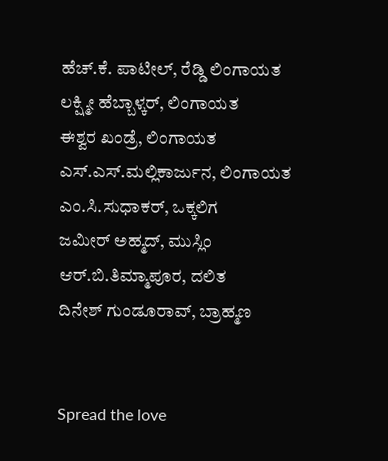ಹೆಚ್.ಕೆ. ಪಾಟೀಲ್, ರೆಡ್ಡಿ ಲಿಂಗಾಯತ
ಲಕ್ಷ್ಮೀ ಹೆಬ್ಬಾಳ್ಕರ್, ಲಿಂಗಾಯತ
ಈಶ್ವರ ಖಂಡ್ರೆ, ಲಿಂಗಾಯತ
ಎಸ್.ಎಸ್.ಮಲ್ಲಿಕಾರ್ಜುನ, ಲಿಂಗಾಯತ
ಎಂ.ಸಿ.ಸುಧಾಕರ್, ಒಕ್ಕಲಿಗ
ಜಮೀರ್ ಅಹ್ಮದ್, ಮುಸ್ಲಿಂ
ಆರ್.ಬಿ.ತಿಮ್ಮಾಪೂರ, ದಲಿತ
ದಿನೇಶ್ ಗುಂಡೂರಾವ್, ಬ್ರಾಹ್ಮಣ


Spread the love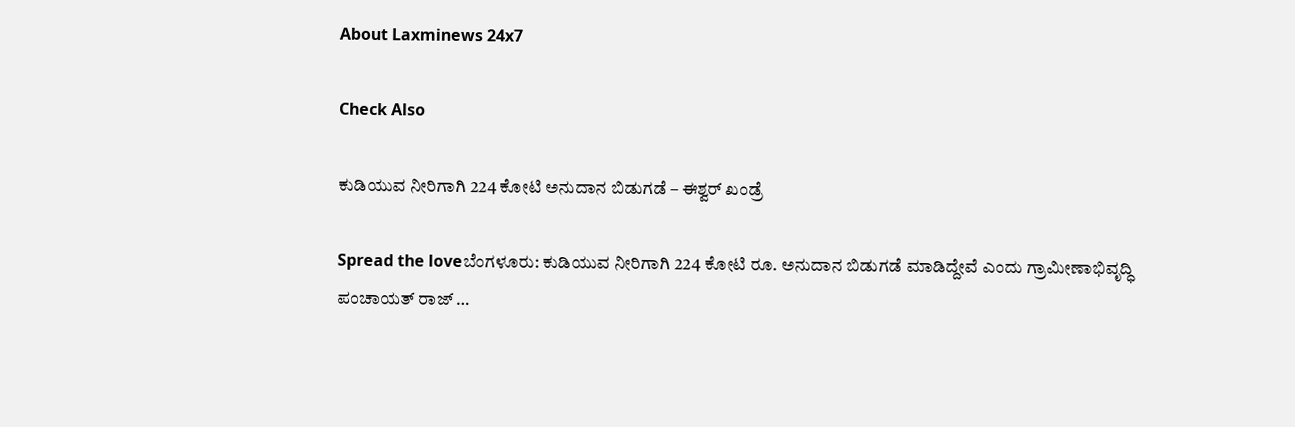About Laxminews 24x7

Check Also

ಕುಡಿಯುವ ನೀರಿಗಾಗಿ 224 ಕೋಟಿ ಅನುದಾನ ಬಿಡುಗಡೆ – ಈಶ್ವರ್ ಖಂಡ್ರೆ

Spread the loveಬೆಂಗಳೂರು: ಕುಡಿಯುವ ನೀರಿಗಾಗಿ 224 ಕೋಟಿ ರೂ. ಅನುದಾನ ಬಿಡುಗಡೆ ಮಾಡಿದ್ದೇವೆ ಎಂದು ಗ್ರಾಮೀಣಾಭಿವೃದ್ಧಿ ಪಂಚಾಯತ್ ರಾಜ್ …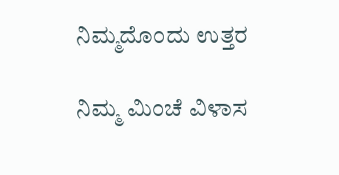ನಿಮ್ಮದೊಂದು ಉತ್ತರ

ನಿಮ್ಮ ಮಿಂಚೆ ವಿಳಾಸ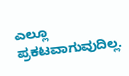ಎಲ್ಲೂ ಪ್ರಕಟವಾಗುವುದಿಲ್ಲ.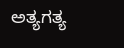ಅತ್ಯಗತ್ಯ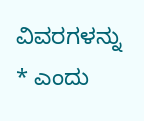ವಿವರಗಳನ್ನು * ಎಂದು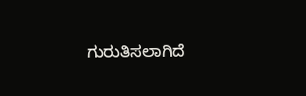ಗುರುತಿಸಲಾಗಿದೆ